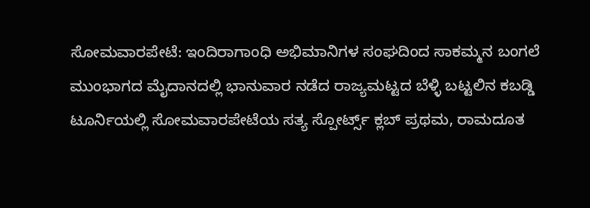ಸೋಮವಾರಪೇಟೆ: ಇಂದಿರಾಗಾಂಧಿ ಅಭಿಮಾನಿಗಳ ಸಂಘದಿಂದ ಸಾಕಮ್ಮನ ಬಂಗಲೆ ಮುಂಭಾಗದ ಮೈದಾನದಲ್ಲಿ ಭಾನುವಾರ ನಡೆದ ರಾಜ್ಯಮಟ್ಟದ ಬೆಳ್ಳಿ ಬಟ್ಟಲಿನ ಕಬಡ್ಡಿ ಟೂರ್ನಿಯಲ್ಲಿ ಸೋಮವಾರಪೇಟೆಯ ಸತ್ಯ ಸ್ಪೋರ್ಟ್ಸ್ ಕ್ಲಬ್ ಪ್ರಥಮ, ರಾಮದೂತ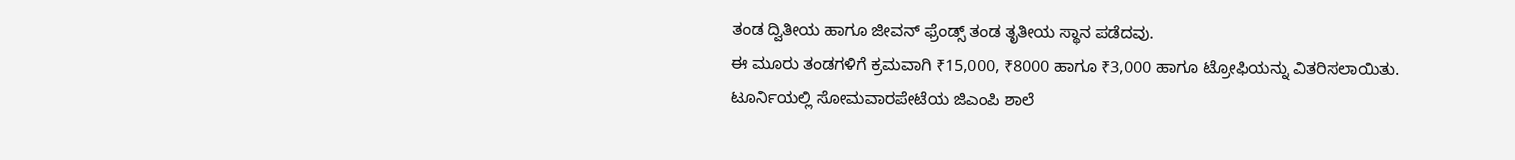ತಂಡ ದ್ವಿತೀಯ ಹಾಗೂ ಜೀವನ್ ಫ್ರೆಂಡ್ಸ್ ತಂಡ ತೃತೀಯ ಸ್ಥಾನ ಪಡೆದವು.
ಈ ಮೂರು ತಂಡಗಳಿಗೆ ಕ್ರಮವಾಗಿ ₹15,000, ₹8000 ಹಾಗೂ ₹3,000 ಹಾಗೂ ಟ್ರೋಫಿಯನ್ನು ವಿತರಿಸಲಾಯಿತು.
ಟೂರ್ನಿಯಲ್ಲಿ ಸೋಮವಾರಪೇಟೆಯ ಜಿಎಂಪಿ ಶಾಲೆ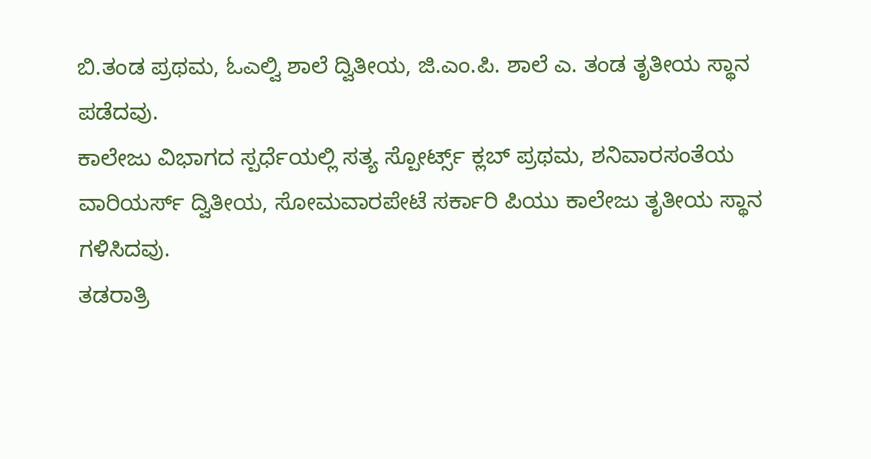ಬಿ.ತಂಡ ಪ್ರಥಮ, ಓಎಲ್ವಿ ಶಾಲೆ ದ್ವಿತೀಯ, ಜಿ.ಎಂ.ಪಿ. ಶಾಲೆ ಎ. ತಂಡ ತೃತೀಯ ಸ್ಥಾನ ಪಡೆದವು.
ಕಾಲೇಜು ವಿಭಾಗದ ಸ್ಪರ್ಧೆಯಲ್ಲಿ ಸತ್ಯ ಸ್ಪೋರ್ಟ್ಸ್ ಕ್ಲಬ್ ಪ್ರಥಮ, ಶನಿವಾರಸಂತೆಯ ವಾರಿಯರ್ಸ್ ದ್ವಿತೀಯ, ಸೋಮವಾರಪೇಟೆ ಸರ್ಕಾರಿ ಪಿಯು ಕಾಲೇಜು ತೃತೀಯ ಸ್ಥಾನ ಗಳಿಸಿದವು.
ತಡರಾತ್ರಿ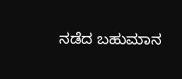ನಡೆದ ಬಹುಮಾನ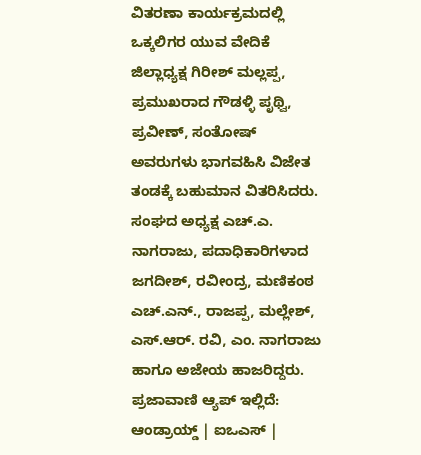ವಿತರಣಾ ಕಾರ್ಯಕ್ರಮದಲ್ಲಿ ಒಕ್ಕಲಿಗರ ಯುವ ವೇದಿಕೆ ಜಿಲ್ಲಾಧ್ಯಕ್ಷ ಗಿರೀಶ್ ಮಲ್ಲಪ್ಪ, ಪ್ರಮುಖರಾದ ಗೌಡಳ್ಳಿ ಪೃಥ್ವಿ, ಪ್ರವೀಣ್, ಸಂತೋಷ್ ಅವರುಗಳು ಭಾಗವಹಿಸಿ ವಿಜೇತ ತಂಡಕ್ಕೆ ಬಹುಮಾನ ವಿತರಿಸಿದರು.
ಸಂಘದ ಅಧ್ಯಕ್ಷ ಎಚ್.ಎ. ನಾಗರಾಜು, ಪದಾಧಿಕಾರಿಗಳಾದ ಜಗದೀಶ್, ರವೀಂದ್ರ, ಮಣಿಕಂಠ ಎಚ್.ಎನ್., ರಾಜಪ್ಪ, ಮಲ್ಲೇಶ್, ಎಸ್.ಆರ್. ರವಿ, ಎಂ. ನಾಗರಾಜು ಹಾಗೂ ಅಜೇಯ ಹಾಜರಿದ್ದರು.
ಪ್ರಜಾವಾಣಿ ಆ್ಯಪ್ ಇಲ್ಲಿದೆ: ಆಂಡ್ರಾಯ್ಡ್ | ಐಒಎಸ್ |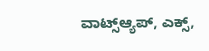ವಾಟ್ಸ್ಆ್ಯಪ್, ಎಕ್ಸ್,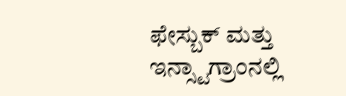ಫೇಸ್ಬುಕ್ ಮತ್ತು ಇನ್ಸ್ಟಾಗ್ರಾಂನಲ್ಲಿ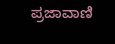ಪ್ರಜಾವಾಣಿ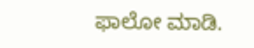ಫಾಲೋ ಮಾಡಿ.